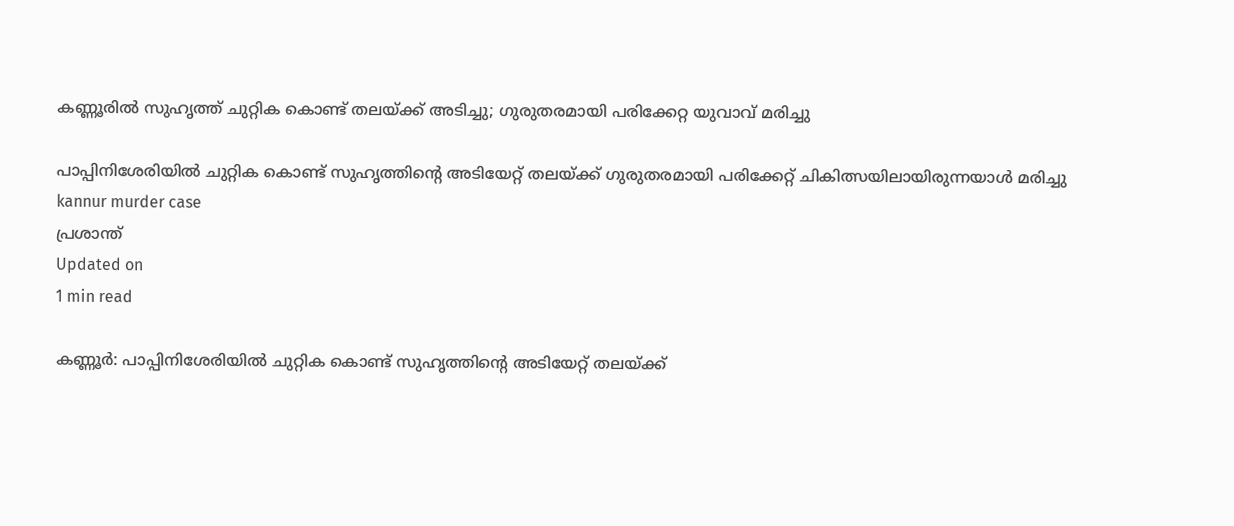കണ്ണൂരില്‍ സുഹൃത്ത് ചുറ്റിക കൊണ്ട് തലയ്ക്ക് അടിച്ചു; ഗുരുതരമായി പരിക്കേറ്റ യുവാവ് മരിച്ചു

പാപ്പിനിശേരിയില്‍ ചുറ്റിക കൊണ്ട് സുഹൃത്തിന്റെ അടിയേറ്റ് തലയ്ക്ക് ഗുരുതരമായി പരിക്കേറ്റ് ചികിത്സയിലായിരുന്നയാള്‍ മരിച്ചു
kannur murder case
പ്രശാന്ത്
Updated on
1 min read

കണ്ണൂര്‍: പാപ്പിനിശേരിയില്‍ ചുറ്റിക കൊണ്ട് സുഹൃത്തിന്റെ അടിയേറ്റ് തലയ്ക്ക്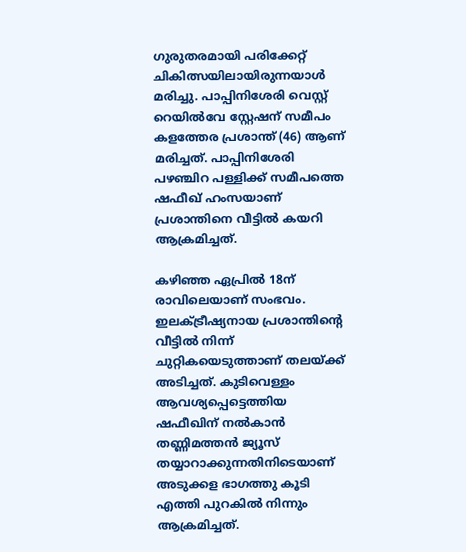ഗുരുതരമായി പരിക്കേറ്റ് ചികിത്സയിലായിരുന്നയാള്‍ മരിച്ചു. പാപ്പിനിശേരി വെസ്റ്റ് റെയില്‍വേ സ്റ്റേഷന് സമീപം കളത്തേര പ്രശാന്ത് (46) ആണ് മരിച്ചത്. പാപ്പിനിശേരി പഴഞ്ചിറ പള്ളിക്ക് സമീപത്തെ ഷഫീഖ് ഹംസയാണ് പ്രശാന്തിനെ വീട്ടില്‍ കയറി ആക്രമിച്ചത്.

കഴിഞ്ഞ ഏപ്രില്‍ 18ന് രാവിലെയാണ് സംഭവം. ഇലക്ട്രീഷ്യനായ പ്രശാന്തിന്റെ വീട്ടില്‍ നിന്ന് ചുറ്റികയെടുത്താണ് തലയ്ക്ക് അടിച്ചത്. കുടിവെള്ളം ആവശ്യപ്പെട്ടെത്തിയ ഷഫീഖിന് നല്‍കാന്‍ തണ്ണിമത്തന്‍ ജ്യൂസ് തയ്യാറാക്കുന്നതിനിടെയാണ് അടുക്കള ഭാഗത്തു കൂടി എത്തി പുറകില്‍ നിന്നും ആക്രമിച്ചത്.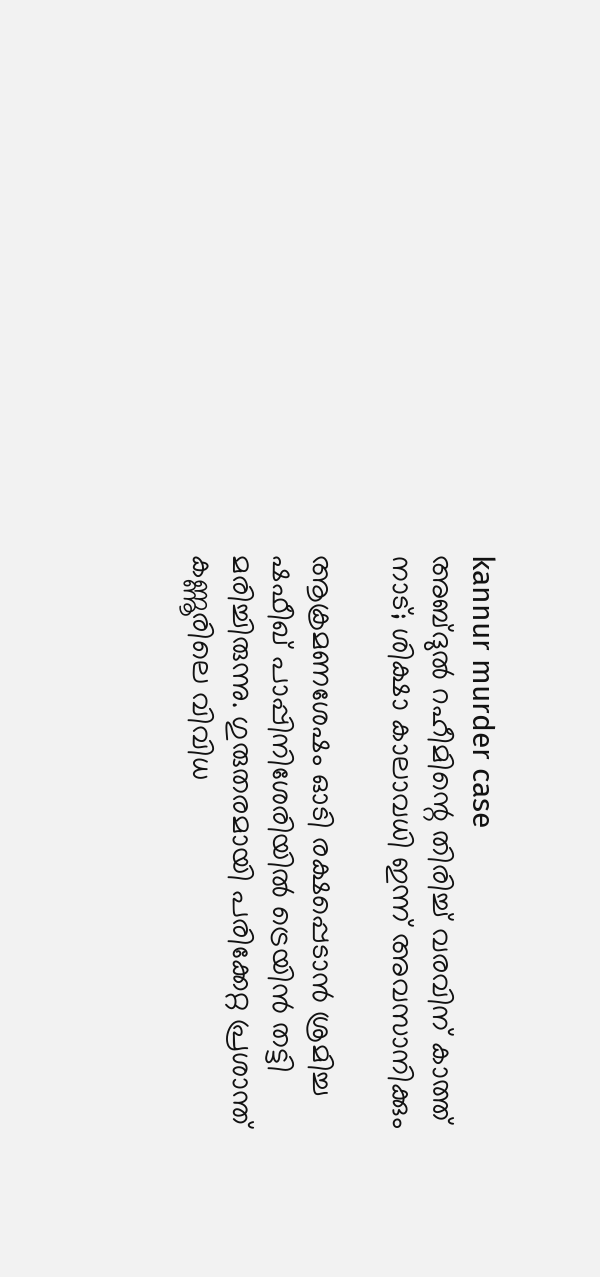kannur murder case
അബ്ദുല്‍ റഹീമിന്റെ തിരിച്ച് വരവിന് കാത്ത് നാട്; ശിക്ഷാ കാലാവധി ഇന്ന് അവസാനിക്കും

ആക്രമണശേഷം ഓടി രക്ഷപ്പെടാന്‍ ശ്രമിച്ച ഷഫീഖ് പാപ്പിനിശേരിയില്‍ ട്രെയിന്‍ തട്ടി മരിച്ചിരുന്നു. ഗുരുതരമായി പരിക്കേറ്റ പ്രശാന്ത് കണ്ണൂരിലെ വിവിധ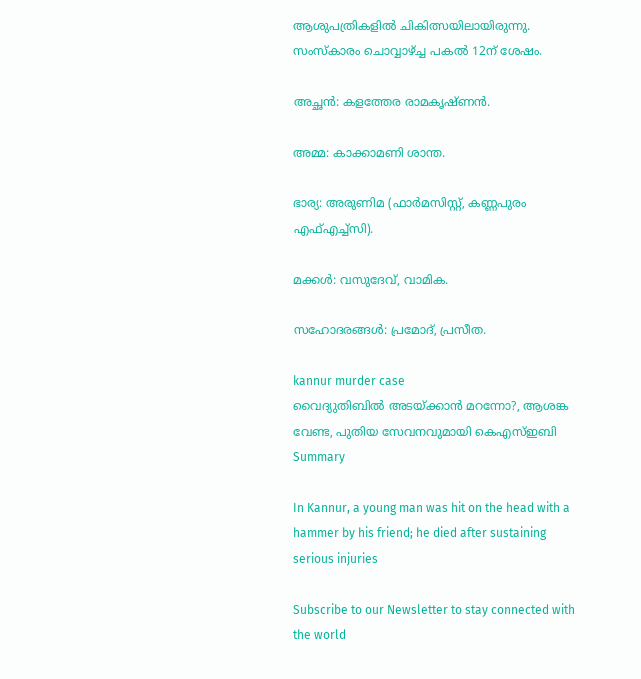ആശുപത്രികളില്‍ ചികിത്സയിലായിരുന്നു. സംസ്‌കാരം ചൊവ്വാഴ്ച്ച പകല്‍ 12ന് ശേഷം.

അച്ഛന്‍: കളത്തേര രാമകൃഷ്ണന്‍.

അമ്മ: കാക്കാമണി ശാന്ത.

ഭാര്യ: അരുണിമ (ഫാര്‍മസിസ്റ്റ്, കണ്ണപുരം എഫ്എച്ച്‌സി).

മക്കള്‍: വസുദേവ്, വാമിക.

സഹോദരങ്ങള്‍: പ്രമോദ്, പ്രസീത.

kannur murder case
വൈദ്യുതിബില്‍ അടയ്ക്കാന്‍ മറന്നോ?, ആശങ്ക വേണ്ട, പുതിയ സേവനവുമായി കെഎസ്ഇബി
Summary

In Kannur, a young man was hit on the head with a hammer by his friend; he died after sustaining serious injuries

Subscribe to our Newsletter to stay connected with the world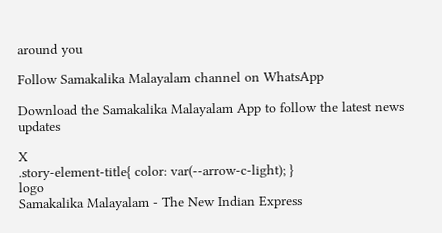around you

Follow Samakalika Malayalam channel on WhatsApp

Download the Samakalika Malayalam App to follow the latest news updates

X
.story-element-title{ color: var(--arrow-c-light); }
logo
Samakalika Malayalam - The New Indian Express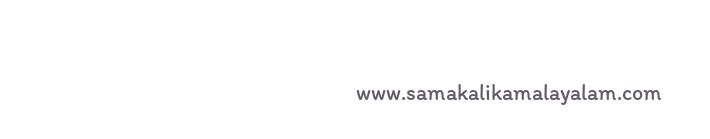www.samakalikamalayalam.com